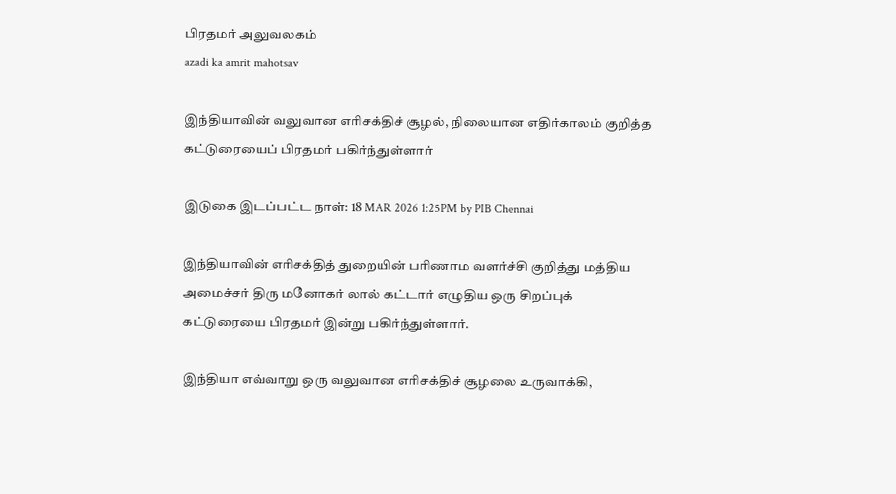பிரதமர் அலுவலகம்
azadi ka amrit mahotsav

இந்தியாவின் வலுவான எரிசக்திச் சூழல், நிலையான எதிர்காலம் குறித்த கட்டுரையைப் பிரதமர் பகிர்ந்துள்ளார்

இடுகை இடப்பட்ட நாள்: 18 MAR 2026 1:25PM by PIB Chennai

இந்தியாவின் எரிசக்தித் துறையின் பரிணாம வளர்ச்சி குறித்து மத்திய அமைச்சர் திரு மனோகர் லால் கட்டார் எழுதிய ஒரு சிறப்புக் கட்டுரையை பிரதமர் இன்று பகிர்ந்துள்ளார்.

இந்தியா எவ்வாறு ஒரு வலுவான எரிசக்திச் சூழலை உருவாக்கி,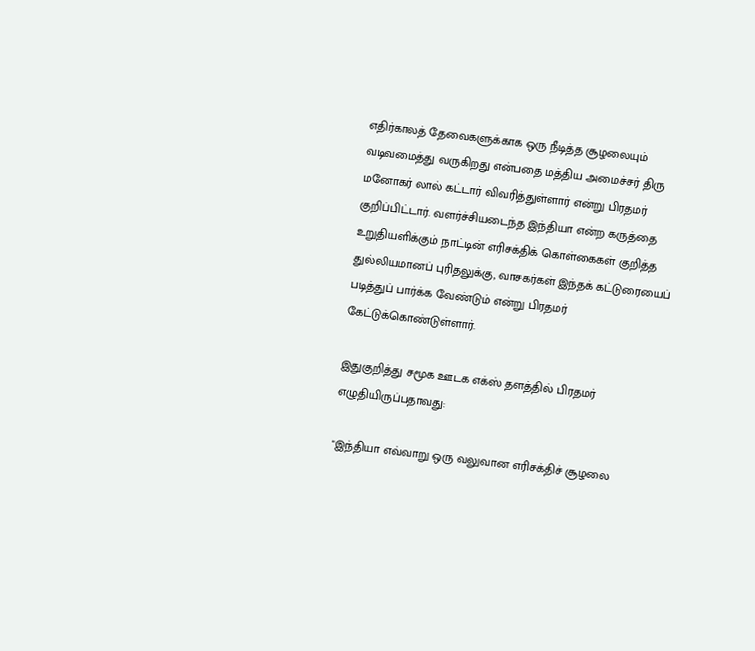எதிர்காலத் தேவைகளுக்காக ஒரு நீடித்த சூழலையும் வடிவமைத்து வருகிறது என்பதை மத்திய அமைச்சர் திரு மனோகர் லால் கட்டார் விவரித்துள்ளார் என்று பிரதமர் குறிப்பிட்டார். வளர்ச்சியடைந்த இந்தியா என்ற கருத்தை உறுதியளிக்கும் நாட்டின் எரிசக்திக் கொள்கைகள் குறித்த துல்லியமானப் புரிதலுக்கு, வாசகர்கள் இந்தக் கட்டுரையைப் படித்துப் பார்க்க வேண்டும் என்று பிரதமர் கேட்டுக்கொண்டுள்ளார்.

இதுகுறித்து சமூக ஊடக எக்ஸ் தளத்தில் பிரதமர் எழுதியிருப்பதாவது:

"இந்தியா எவ்வாறு ஒரு வலுவான எரிசக்திச் சூழலை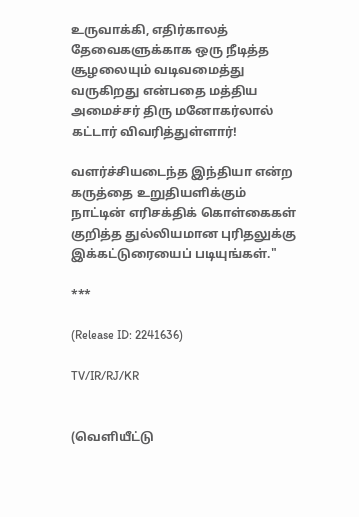உருவாக்கி, எதிர்காலத் தேவைகளுக்காக ஒரு நீடித்த சூழலையும் வடிவமைத்து வருகிறது என்பதை மத்திய அமைச்சர் திரு மனோகர்லால் கட்டார் விவரித்துள்ளார்!

வளர்ச்சியடைந்த இந்தியா என்ற கருத்தை உறுதியளிக்கும் நாட்டின் எரிசக்திக் கொள்கைகள் குறித்த துல்லியமான புரிதலுக்கு இக்கட்டுரையைப் படியுங்கள்."

***

(Release ID: 2241636)

TV/IR/RJ/KR


(வெளியீட்டு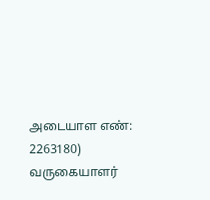அடையாள எண்: 2263180) வருகையாளர்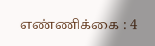எண்ணிக்கை : 4